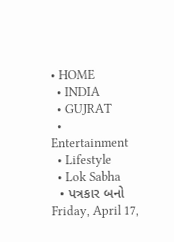• HOME
  • INDIA
  • GUJRAT
  • Entertainment
  • Lifestyle
  • Lok Sabha
  • પત્રકાર બનો
Friday, April 17,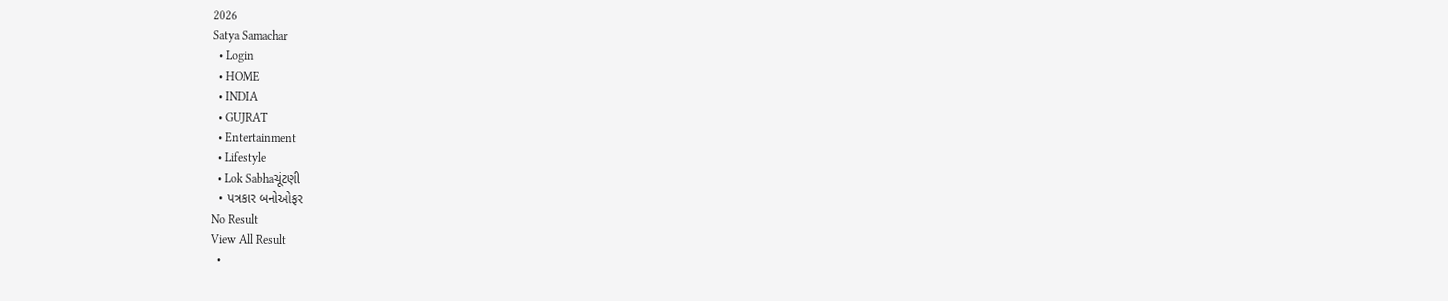2026
Satya Samachar
  • Login
  • HOME
  • INDIA
  • GUJRAT
  • Entertainment
  • Lifestyle
  • Lok Sabhaચૂંટણી
  • પત્રકાર બનોઓફર
No Result
View All Result
  •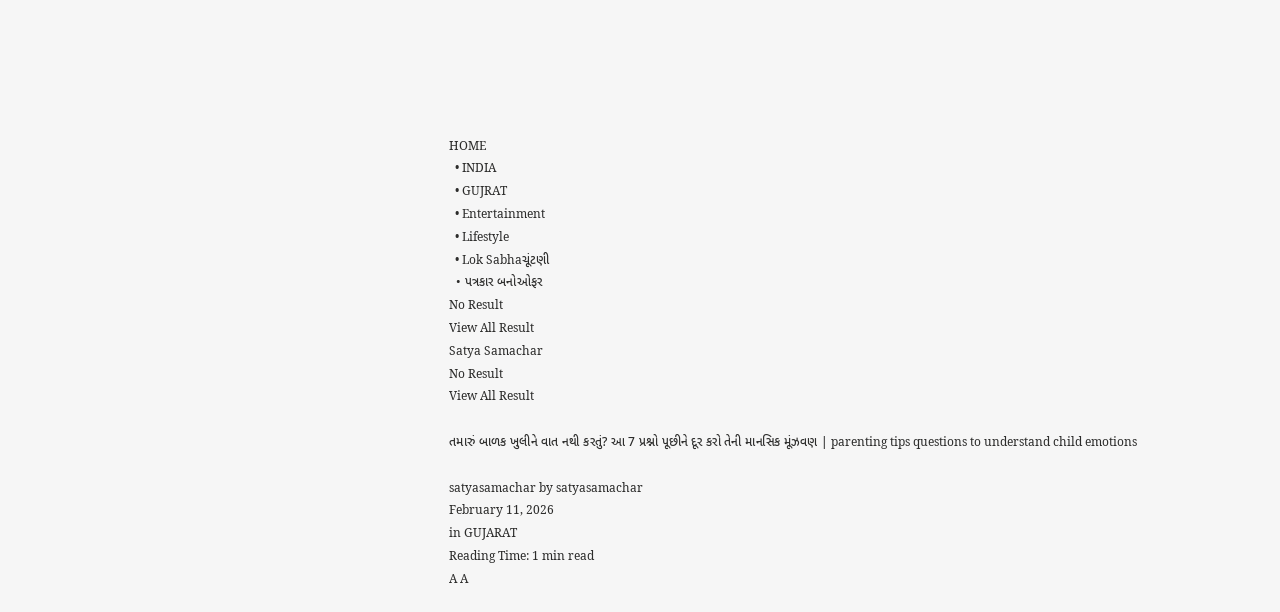HOME
  • INDIA
  • GUJRAT
  • Entertainment
  • Lifestyle
  • Lok Sabhaચૂંટણી
  • પત્રકાર બનોઓફર
No Result
View All Result
Satya Samachar
No Result
View All Result

તમારું બાળક ખુલીને વાત નથી કરતું? આ 7 પ્રશ્નો પૂછીને દૂર કરો તેની માનસિક મૂંઝવણ | parenting tips questions to understand child emotions

satyasamachar by satyasamachar
February 11, 2026
in GUJARAT
Reading Time: 1 min read
A A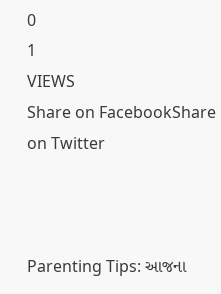0
1
VIEWS
Share on FacebookShare on Twitter



Parenting Tips: આજના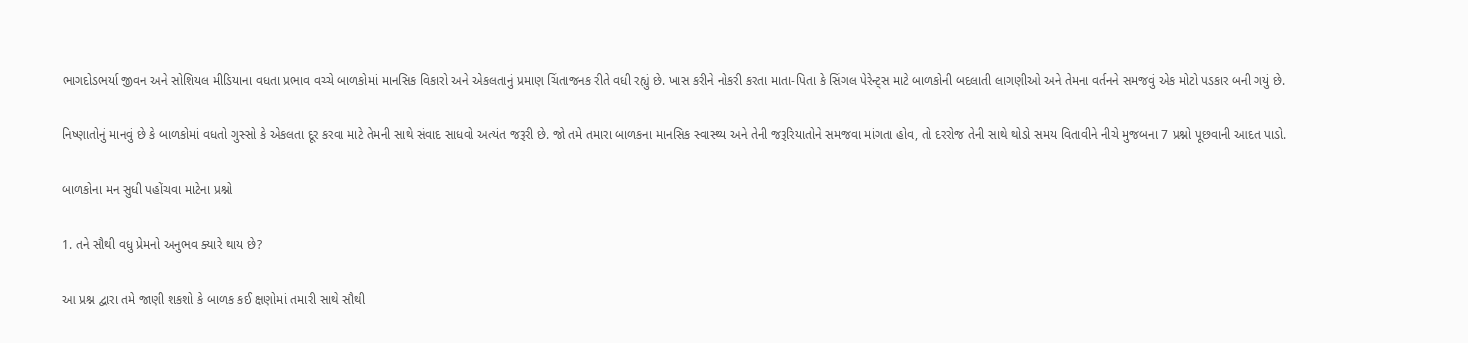ભાગદોડભર્યા જીવન અને સોશિયલ મીડિયાના વધતા પ્રભાવ વચ્ચે બાળકોમાં માનસિક વિકારો અને એકલતાનું પ્રમાણ ચિંતાજનક રીતે વધી રહ્યું છે. ખાસ કરીને નોકરી કરતા માતા-પિતા કે સિંગલ પેરેન્ટ્સ માટે બાળકોની બદલાતી લાગણીઓ અને તેમના વર્તનને સમજવું એક મોટો પડકાર બની ગયું છે.

નિષ્ણાતોનું માનવું છે કે બાળકોમાં વધતો ગુસ્સો કે એકલતા દૂર કરવા માટે તેમની સાથે સંવાદ સાધવો અત્યંત જરૂરી છે. જો તમે તમારા બાળકના માનસિક સ્વાસ્થ્ય અને તેની જરૂરિયાતોને સમજવા માંગતા હોવ, તો દરરોજ તેની સાથે થોડો સમય વિતાવીને નીચે મુજબના 7 પ્રશ્નો પૂછવાની આદત પાડો.

બાળકોના મન સુધી પહોંચવા માટેના પ્રશ્નો

1. તને સૌથી વધુ પ્રેમનો અનુભવ ક્યારે થાય છે?

આ પ્રશ્ન દ્વારા તમે જાણી શકશો કે બાળક કઈ ક્ષણોમાં તમારી સાથે સૌથી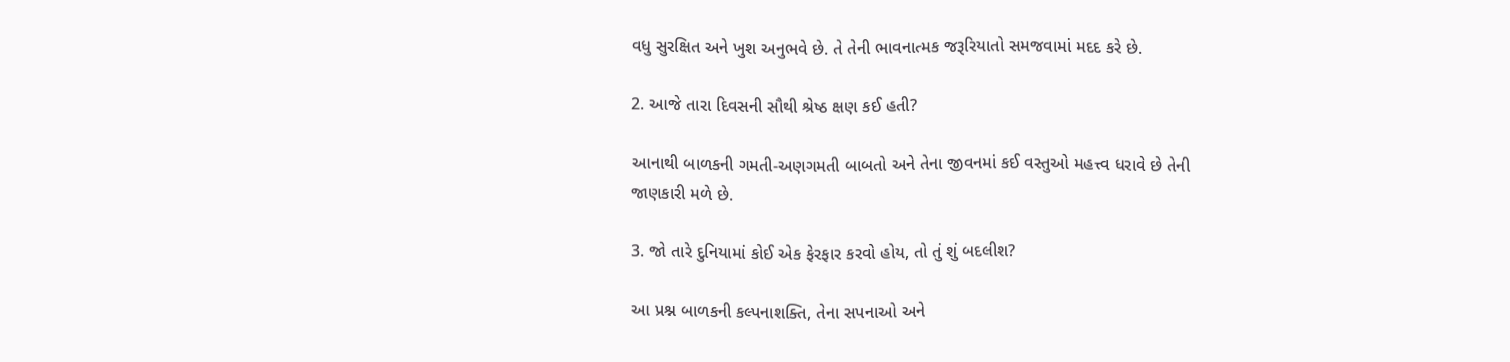વધુ સુરક્ષિત અને ખુશ અનુભવે છે. તે તેની ભાવનાત્મક જરૂરિયાતો સમજવામાં મદદ કરે છે.

2. આજે તારા દિવસની સૌથી શ્રેષ્ઠ ક્ષણ કઈ હતી?

આનાથી બાળકની ગમતી-અણગમતી બાબતો અને તેના જીવનમાં કઈ વસ્તુઓ મહત્ત્વ ધરાવે છે તેની જાણકારી મળે છે.

3. જો તારે દુનિયામાં કોઈ એક ફેરફાર કરવો હોય, તો તું શું બદલીશ?

આ પ્રશ્ન બાળકની કલ્પનાશક્તિ, તેના સપનાઓ અને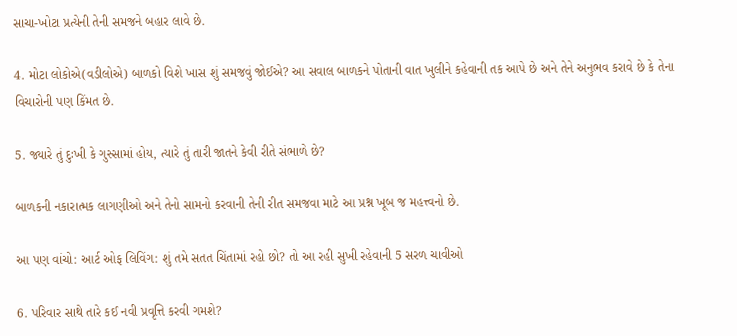સાચા-ખોટા પ્રત્યેની તેની સમજને બહાર લાવે છે.

4. મોટા લોકોએ(વડીલોએ) બાળકો વિશે ખાસ શું સમજવું જોઈએ? આ સવાલ બાળકને પોતાની વાત ખુલીને કહેવાની તક આપે છે અને તેને અનુભવ કરાવે છે કે તેના વિચારોની પણ કિંમત છે.

5. જ્યારે તું દુઃખી કે ગુસ્સામાં હોય, ત્યારે તું તારી જાતને કેવી રીતે સંભાળે છે?

બાળકની નકારાત્મક લાગણીઓ અને તેનો સામનો કરવાની તેની રીત સમજવા માટે આ પ્રશ્ન ખૂબ જ મહત્ત્વનો છે.

આ પણ વાંચો: આર્ટ ઓફ લિવિંગ: શું તમે સતત ચિંતામાં રહો છો? તો આ રહી સુખી રહેવાની 5 સરળ ચાવીઓ

6. પરિવાર સાથે તારે કઈ નવી પ્રવૃત્તિ કરવી ગમશે?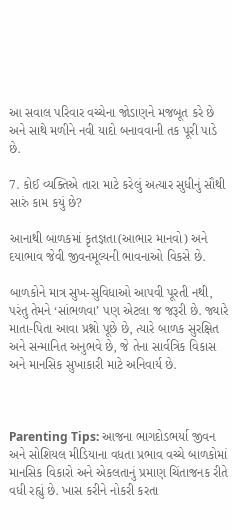આ સવાલ પરિવાર વચ્ચેના જોડાણને મજબૂત કરે છે અને સાથે મળીને નવી યાદો બનાવવાની તક પૂરી પાડે છે.

7. કોઈ વ્યક્તિએ તારા માટે કરેલું અત્યાર સુધીનું સૌથી સારું કામ કયું છે?

આનાથી બાળકમાં કૃતજ્ઞતા(આભાર માનવો) અને દયાભાવ જેવી જીવનમૂલ્યની ભાવનાઓ વિકસે છે.

બાળકોને માત્ર સુખ-સુવિધાઓ આપવી પૂરતી નથી, પરંતુ તેમને ‘સાંભળવા’ પણ એટલા જ જરૂરી છે. જ્યારે માતા-પિતા આવા પ્રશ્નો પૂછે છે, ત્યારે બાળક સુરક્ષિત અને સન્માનિત અનુભવે છે, જે તેના સાર્વત્રિક વિકાસ અને માનસિક સુખાકારી માટે અનિવાર્ય છે.



Parenting Tips: આજના ભાગદોડભર્યા જીવન અને સોશિયલ મીડિયાના વધતા પ્રભાવ વચ્ચે બાળકોમાં માનસિક વિકારો અને એકલતાનું પ્રમાણ ચિંતાજનક રીતે વધી રહ્યું છે. ખાસ કરીને નોકરી કરતા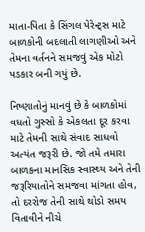માતા-પિતા કે સિંગલ પેરેન્ટ્સ માટે બાળકોની બદલાતી લાગણીઓ અને તેમના વર્તનને સમજવું એક મોટો પડકાર બની ગયું છે.

નિષ્ણાતોનું માનવું છે કે બાળકોમાં વધતો ગુસ્સો કે એકલતા દૂર કરવા માટે તેમની સાથે સંવાદ સાધવો અત્યંત જરૂરી છે. જો તમે તમારા બાળકના માનસિક સ્વાસ્થ્ય અને તેની જરૂરિયાતોને સમજવા માંગતા હોવ, તો દરરોજ તેની સાથે થોડો સમય વિતાવીને નીચે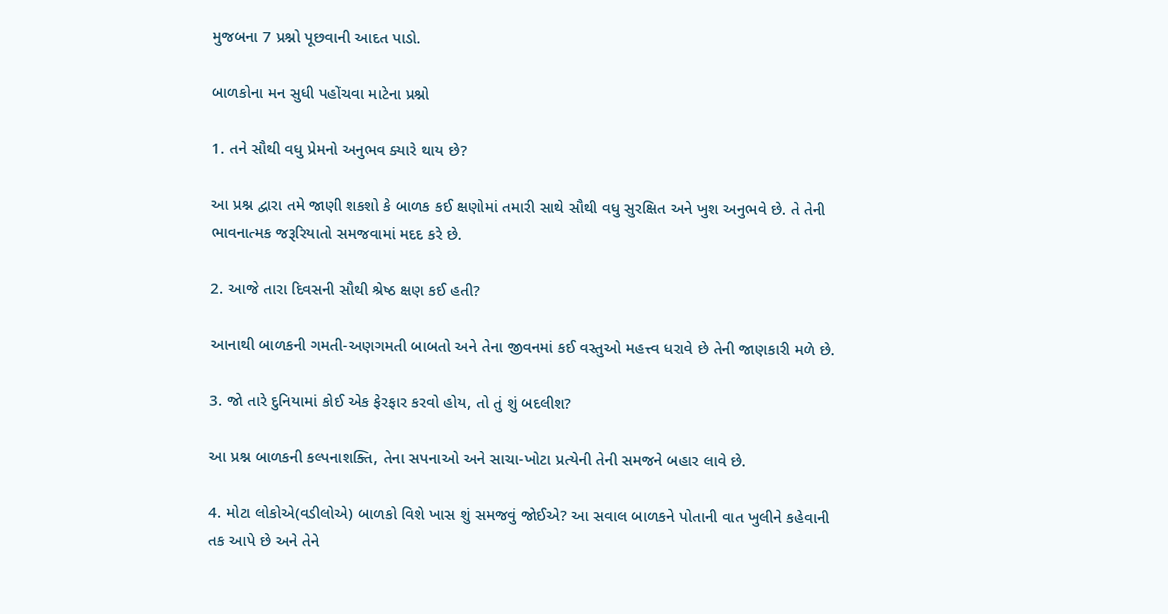મુજબના 7 પ્રશ્નો પૂછવાની આદત પાડો.

બાળકોના મન સુધી પહોંચવા માટેના પ્રશ્નો

1. તને સૌથી વધુ પ્રેમનો અનુભવ ક્યારે થાય છે?

આ પ્રશ્ન દ્વારા તમે જાણી શકશો કે બાળક કઈ ક્ષણોમાં તમારી સાથે સૌથી વધુ સુરક્ષિત અને ખુશ અનુભવે છે. તે તેની ભાવનાત્મક જરૂરિયાતો સમજવામાં મદદ કરે છે.

2. આજે તારા દિવસની સૌથી શ્રેષ્ઠ ક્ષણ કઈ હતી?

આનાથી બાળકની ગમતી-અણગમતી બાબતો અને તેના જીવનમાં કઈ વસ્તુઓ મહત્ત્વ ધરાવે છે તેની જાણકારી મળે છે.

3. જો તારે દુનિયામાં કોઈ એક ફેરફાર કરવો હોય, તો તું શું બદલીશ?

આ પ્રશ્ન બાળકની કલ્પનાશક્તિ, તેના સપનાઓ અને સાચા-ખોટા પ્રત્યેની તેની સમજને બહાર લાવે છે.

4. મોટા લોકોએ(વડીલોએ) બાળકો વિશે ખાસ શું સમજવું જોઈએ? આ સવાલ બાળકને પોતાની વાત ખુલીને કહેવાની તક આપે છે અને તેને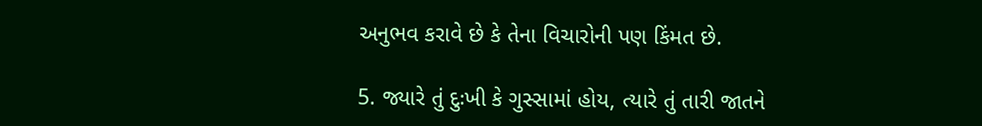અનુભવ કરાવે છે કે તેના વિચારોની પણ કિંમત છે.

5. જ્યારે તું દુઃખી કે ગુસ્સામાં હોય, ત્યારે તું તારી જાતને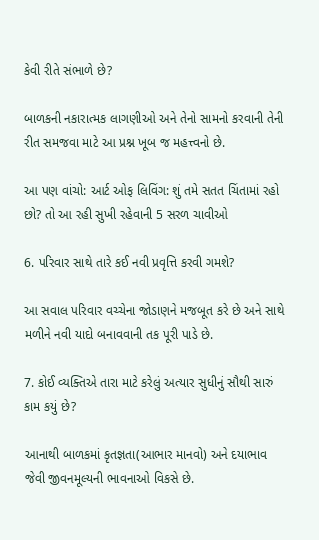કેવી રીતે સંભાળે છે?

બાળકની નકારાત્મક લાગણીઓ અને તેનો સામનો કરવાની તેની રીત સમજવા માટે આ પ્રશ્ન ખૂબ જ મહત્ત્વનો છે.

આ પણ વાંચો: આર્ટ ઓફ લિવિંગ: શું તમે સતત ચિંતામાં રહો છો? તો આ રહી સુખી રહેવાની 5 સરળ ચાવીઓ

6. પરિવાર સાથે તારે કઈ નવી પ્રવૃત્તિ કરવી ગમશે?

આ સવાલ પરિવાર વચ્ચેના જોડાણને મજબૂત કરે છે અને સાથે મળીને નવી યાદો બનાવવાની તક પૂરી પાડે છે.

7. કોઈ વ્યક્તિએ તારા માટે કરેલું અત્યાર સુધીનું સૌથી સારું કામ કયું છે?

આનાથી બાળકમાં કૃતજ્ઞતા(આભાર માનવો) અને દયાભાવ જેવી જીવનમૂલ્યની ભાવનાઓ વિકસે છે.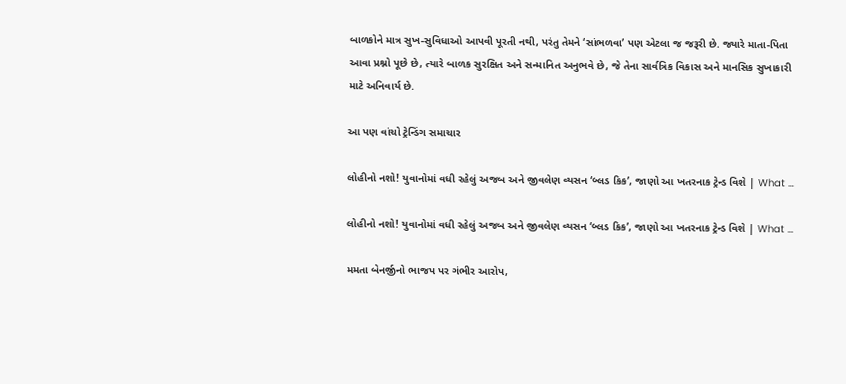બાળકોને માત્ર સુખ-સુવિધાઓ આપવી પૂરતી નથી, પરંતુ તેમને ‘સાંભળવા’ પણ એટલા જ જરૂરી છે. જ્યારે માતા-પિતા આવા પ્રશ્નો પૂછે છે, ત્યારે બાળક સુરક્ષિત અને સન્માનિત અનુભવે છે, જે તેના સાર્વત્રિક વિકાસ અને માનસિક સુખાકારી માટે અનિવાર્ય છે.

આ પણ વાંચો ટ્રેન્ડિંગ સમાચાર

લોહીનો નશો! યુવાનોમાં વધી રહેલું અજબ અને જીવલેણ વ્યસન ‘બ્લડ કિક’, જાણો આ ખતરનાક ટ્રેન્ડ વિશે | What …

લોહીનો નશો! યુવાનોમાં વધી રહેલું અજબ અને જીવલેણ વ્યસન ‘બ્લડ કિક’, જાણો આ ખતરનાક ટ્રેન્ડ વિશે | What …

મમતા બેનર્જીનો ભાજપ પર ગંભીર આરોપ,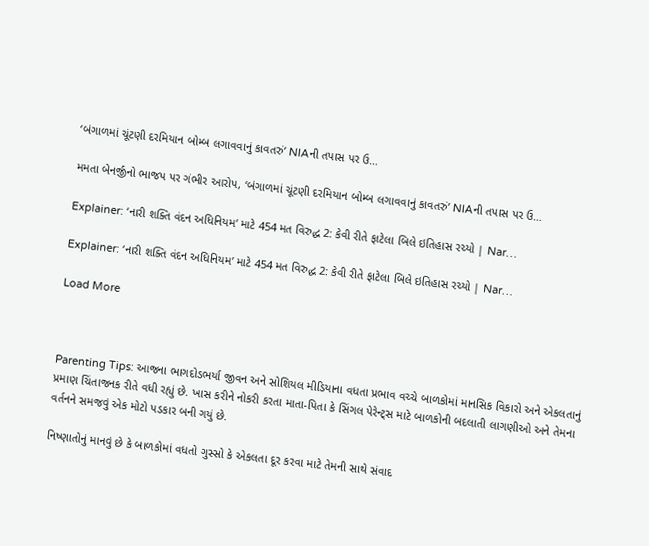‘બંગાળમાં ચૂંટણી દરમિયાન બોમ્બ લગાવવાનું કાવતરું’ NIAની તપાસ પર ઉ…

મમતા બેનર્જીનો ભાજપ પર ગંભીર આરોપ, ‘બંગાળમાં ચૂંટણી દરમિયાન બોમ્બ લગાવવાનું કાવતરું’ NIAની તપાસ પર ઉ…

Explainer: ‘નારી શક્તિ વંદન અધિનિયમ’ માટે 454 મત વિરુદ્ધ 2: કેવી રીતે ફાટેલા બિલે ઇતિહાસ રચ્યો | Nar…

Explainer: ‘નારી શક્તિ વંદન અધિનિયમ’ માટે 454 મત વિરુદ્ધ 2: કેવી રીતે ફાટેલા બિલે ઇતિહાસ રચ્યો | Nar…

Load More



Parenting Tips: આજના ભાગદોડભર્યા જીવન અને સોશિયલ મીડિયાના વધતા પ્રભાવ વચ્ચે બાળકોમાં માનસિક વિકારો અને એકલતાનું પ્રમાણ ચિંતાજનક રીતે વધી રહ્યું છે. ખાસ કરીને નોકરી કરતા માતા-પિતા કે સિંગલ પેરેન્ટ્સ માટે બાળકોની બદલાતી લાગણીઓ અને તેમના વર્તનને સમજવું એક મોટો પડકાર બની ગયું છે.

નિષ્ણાતોનું માનવું છે કે બાળકોમાં વધતો ગુસ્સો કે એકલતા દૂર કરવા માટે તેમની સાથે સંવાદ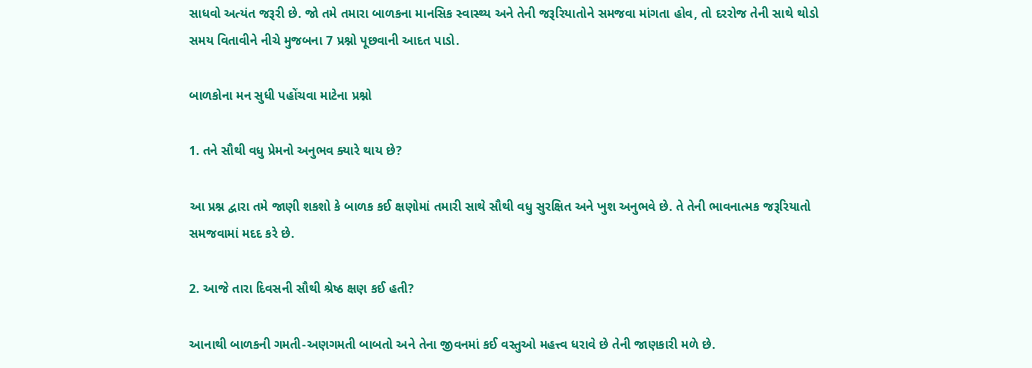સાધવો અત્યંત જરૂરી છે. જો તમે તમારા બાળકના માનસિક સ્વાસ્થ્ય અને તેની જરૂરિયાતોને સમજવા માંગતા હોવ, તો દરરોજ તેની સાથે થોડો સમય વિતાવીને નીચે મુજબના 7 પ્રશ્નો પૂછવાની આદત પાડો.

બાળકોના મન સુધી પહોંચવા માટેના પ્રશ્નો

1. તને સૌથી વધુ પ્રેમનો અનુભવ ક્યારે થાય છે?

આ પ્રશ્ન દ્વારા તમે જાણી શકશો કે બાળક કઈ ક્ષણોમાં તમારી સાથે સૌથી વધુ સુરક્ષિત અને ખુશ અનુભવે છે. તે તેની ભાવનાત્મક જરૂરિયાતો સમજવામાં મદદ કરે છે.

2. આજે તારા દિવસની સૌથી શ્રેષ્ઠ ક્ષણ કઈ હતી?

આનાથી બાળકની ગમતી-અણગમતી બાબતો અને તેના જીવનમાં કઈ વસ્તુઓ મહત્ત્વ ધરાવે છે તેની જાણકારી મળે છે.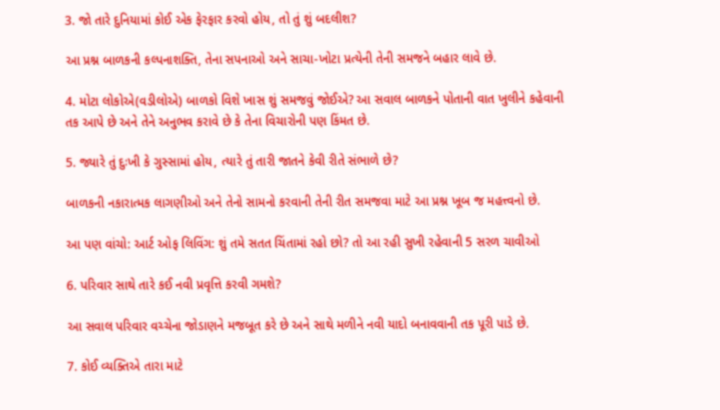3. જો તારે દુનિયામાં કોઈ એક ફેરફાર કરવો હોય, તો તું શું બદલીશ?

આ પ્રશ્ન બાળકની કલ્પનાશક્તિ, તેના સપનાઓ અને સાચા-ખોટા પ્રત્યેની તેની સમજને બહાર લાવે છે.

4. મોટા લોકોએ(વડીલોએ) બાળકો વિશે ખાસ શું સમજવું જોઈએ? આ સવાલ બાળકને પોતાની વાત ખુલીને કહેવાની તક આપે છે અને તેને અનુભવ કરાવે છે કે તેના વિચારોની પણ કિંમત છે.

5. જ્યારે તું દુઃખી કે ગુસ્સામાં હોય, ત્યારે તું તારી જાતને કેવી રીતે સંભાળે છે?

બાળકની નકારાત્મક લાગણીઓ અને તેનો સામનો કરવાની તેની રીત સમજવા માટે આ પ્રશ્ન ખૂબ જ મહત્ત્વનો છે.

આ પણ વાંચો: આર્ટ ઓફ લિવિંગ: શું તમે સતત ચિંતામાં રહો છો? તો આ રહી સુખી રહેવાની 5 સરળ ચાવીઓ

6. પરિવાર સાથે તારે કઈ નવી પ્રવૃત્તિ કરવી ગમશે?

આ સવાલ પરિવાર વચ્ચેના જોડાણને મજબૂત કરે છે અને સાથે મળીને નવી યાદો બનાવવાની તક પૂરી પાડે છે.

7. કોઈ વ્યક્તિએ તારા માટે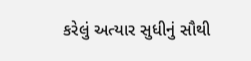કરેલું અત્યાર સુધીનું સૌથી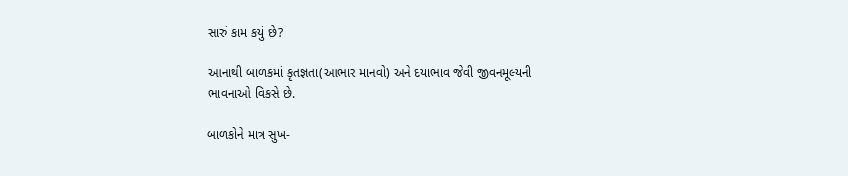સારું કામ કયું છે?

આનાથી બાળકમાં કૃતજ્ઞતા(આભાર માનવો) અને દયાભાવ જેવી જીવનમૂલ્યની ભાવનાઓ વિકસે છે.

બાળકોને માત્ર સુખ-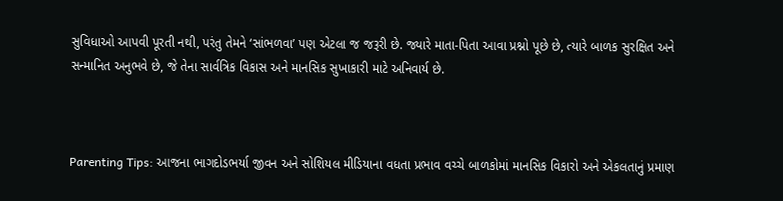સુવિધાઓ આપવી પૂરતી નથી, પરંતુ તેમને ‘સાંભળવા’ પણ એટલા જ જરૂરી છે. જ્યારે માતા-પિતા આવા પ્રશ્નો પૂછે છે, ત્યારે બાળક સુરક્ષિત અને સન્માનિત અનુભવે છે, જે તેના સાર્વત્રિક વિકાસ અને માનસિક સુખાકારી માટે અનિવાર્ય છે.



Parenting Tips: આજના ભાગદોડભર્યા જીવન અને સોશિયલ મીડિયાના વધતા પ્રભાવ વચ્ચે બાળકોમાં માનસિક વિકારો અને એકલતાનું પ્રમાણ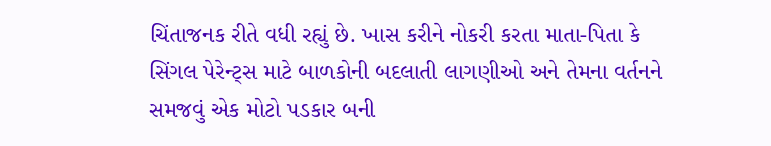ચિંતાજનક રીતે વધી રહ્યું છે. ખાસ કરીને નોકરી કરતા માતા-પિતા કે સિંગલ પેરેન્ટ્સ માટે બાળકોની બદલાતી લાગણીઓ અને તેમના વર્તનને સમજવું એક મોટો પડકાર બની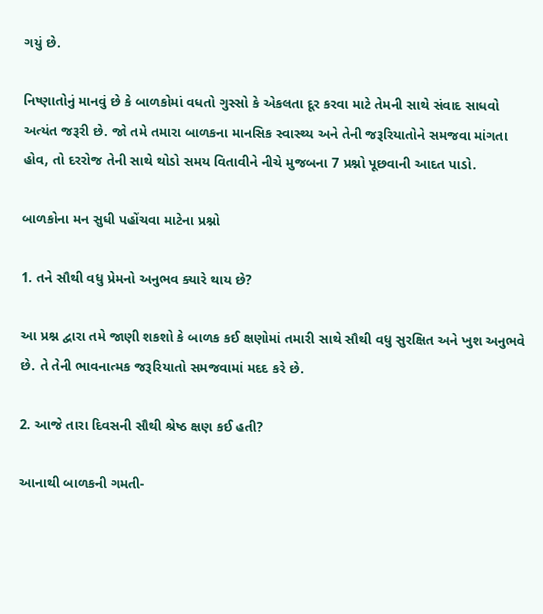ગયું છે.

નિષ્ણાતોનું માનવું છે કે બાળકોમાં વધતો ગુસ્સો કે એકલતા દૂર કરવા માટે તેમની સાથે સંવાદ સાધવો અત્યંત જરૂરી છે. જો તમે તમારા બાળકના માનસિક સ્વાસ્થ્ય અને તેની જરૂરિયાતોને સમજવા માંગતા હોવ, તો દરરોજ તેની સાથે થોડો સમય વિતાવીને નીચે મુજબના 7 પ્રશ્નો પૂછવાની આદત પાડો.

બાળકોના મન સુધી પહોંચવા માટેના પ્રશ્નો

1. તને સૌથી વધુ પ્રેમનો અનુભવ ક્યારે થાય છે?

આ પ્રશ્ન દ્વારા તમે જાણી શકશો કે બાળક કઈ ક્ષણોમાં તમારી સાથે સૌથી વધુ સુરક્ષિત અને ખુશ અનુભવે છે. તે તેની ભાવનાત્મક જરૂરિયાતો સમજવામાં મદદ કરે છે.

2. આજે તારા દિવસની સૌથી શ્રેષ્ઠ ક્ષણ કઈ હતી?

આનાથી બાળકની ગમતી-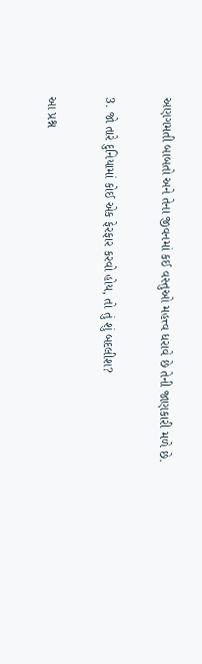અણગમતી બાબતો અને તેના જીવનમાં કઈ વસ્તુઓ મહત્ત્વ ધરાવે છે તેની જાણકારી મળે છે.

3. જો તારે દુનિયામાં કોઈ એક ફેરફાર કરવો હોય, તો તું શું બદલીશ?

આ પ્રશ્ન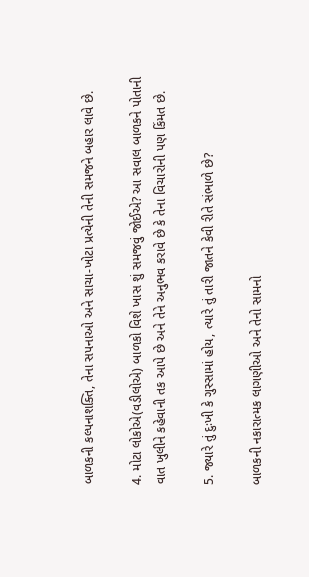બાળકની કલ્પનાશક્તિ, તેના સપનાઓ અને સાચા-ખોટા પ્રત્યેની તેની સમજને બહાર લાવે છે.

4. મોટા લોકોએ(વડીલોએ) બાળકો વિશે ખાસ શું સમજવું જોઈએ? આ સવાલ બાળકને પોતાની વાત ખુલીને કહેવાની તક આપે છે અને તેને અનુભવ કરાવે છે કે તેના વિચારોની પણ કિંમત છે.

5. જ્યારે તું દુઃખી કે ગુસ્સામાં હોય, ત્યારે તું તારી જાતને કેવી રીતે સંભાળે છે?

બાળકની નકારાત્મક લાગણીઓ અને તેનો સામનો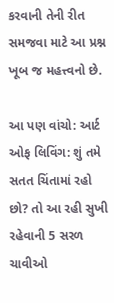કરવાની તેની રીત સમજવા માટે આ પ્રશ્ન ખૂબ જ મહત્ત્વનો છે.

આ પણ વાંચો: આર્ટ ઓફ લિવિંગ: શું તમે સતત ચિંતામાં રહો છો? તો આ રહી સુખી રહેવાની 5 સરળ ચાવીઓ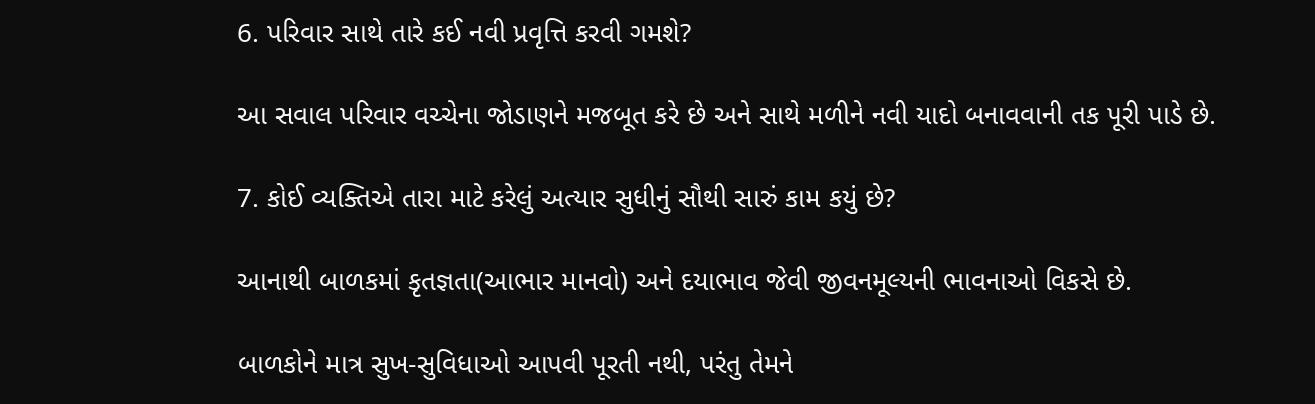6. પરિવાર સાથે તારે કઈ નવી પ્રવૃત્તિ કરવી ગમશે?

આ સવાલ પરિવાર વચ્ચેના જોડાણને મજબૂત કરે છે અને સાથે મળીને નવી યાદો બનાવવાની તક પૂરી પાડે છે.

7. કોઈ વ્યક્તિએ તારા માટે કરેલું અત્યાર સુધીનું સૌથી સારું કામ કયું છે?

આનાથી બાળકમાં કૃતજ્ઞતા(આભાર માનવો) અને દયાભાવ જેવી જીવનમૂલ્યની ભાવનાઓ વિકસે છે.

બાળકોને માત્ર સુખ-સુવિધાઓ આપવી પૂરતી નથી, પરંતુ તેમને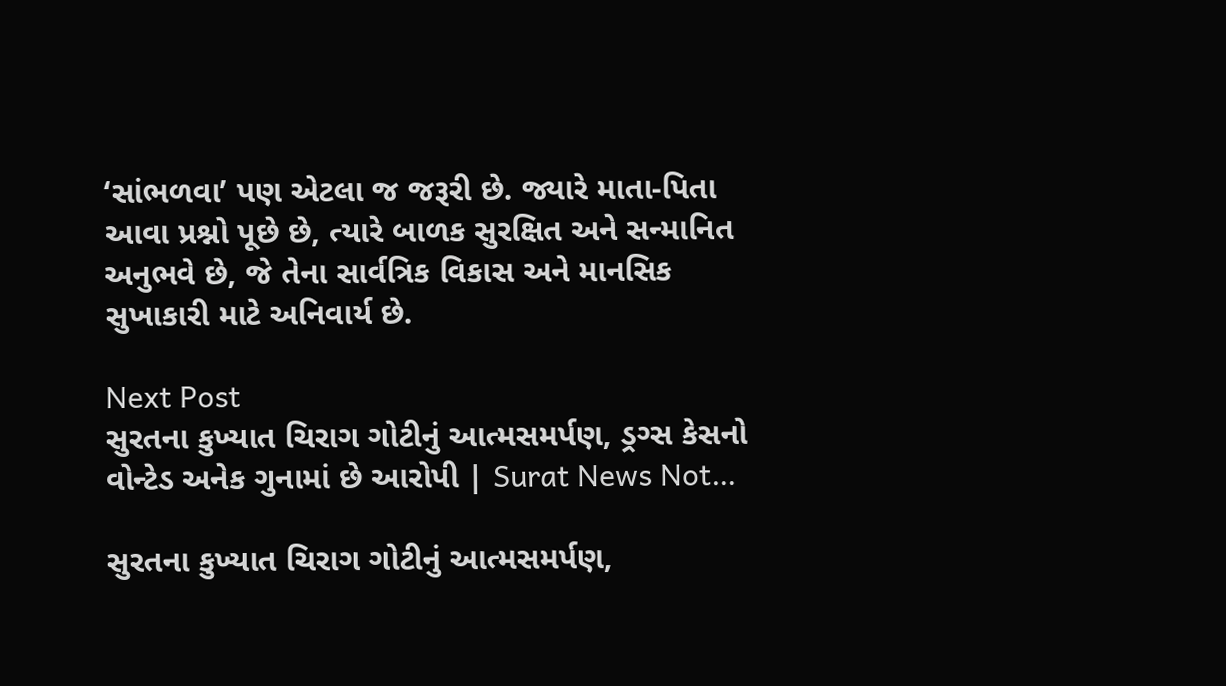‘સાંભળવા’ પણ એટલા જ જરૂરી છે. જ્યારે માતા-પિતા આવા પ્રશ્નો પૂછે છે, ત્યારે બાળક સુરક્ષિત અને સન્માનિત અનુભવે છે, જે તેના સાર્વત્રિક વિકાસ અને માનસિક સુખાકારી માટે અનિવાર્ય છે.

Next Post
સુરતના કુખ્યાત ચિરાગ ગોટીનું આત્મસમર્પણ, ડ્રગ્સ કેસનો વોન્ટેડ અનેક ગુનામાં છે આરોપી | Surat News Not…

સુરતના કુખ્યાત ચિરાગ ગોટીનું આત્મસમર્પણ,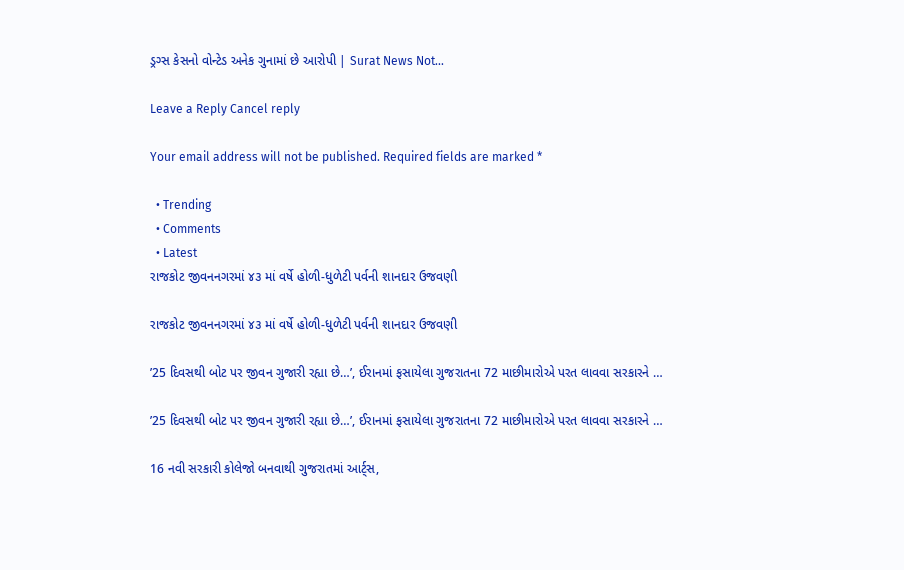ડ્રગ્સ કેસનો વોન્ટેડ અનેક ગુનામાં છે આરોપી | Surat News Not...

Leave a Reply Cancel reply

Your email address will not be published. Required fields are marked *

  • Trending
  • Comments
  • Latest
રાજકોટ જીવનનગરમાં ૪૩ માં વર્ષે હોળી-ધુળેટી પર્વની શાનદાર ઉજવણી

રાજકોટ જીવનનગરમાં ૪૩ માં વર્ષે હોળી-ધુળેટી પર્વની શાનદાર ઉજવણી

’25 દિવસથી બોટ પર જીવન ગુજારી રહ્યા છે…’, ઈરાનમાં ફસાયેલા ગુજરાતના 72 માછીમારોએ પરત લાવવા સરકારને …

’25 દિવસથી બોટ પર જીવન ગુજારી રહ્યા છે…’, ઈરાનમાં ફસાયેલા ગુજરાતના 72 માછીમારોએ પરત લાવવા સરકારને …

16 નવી સરકારી કોલેજો બનવાથી ગુજરાતમાં આર્ટ્સ,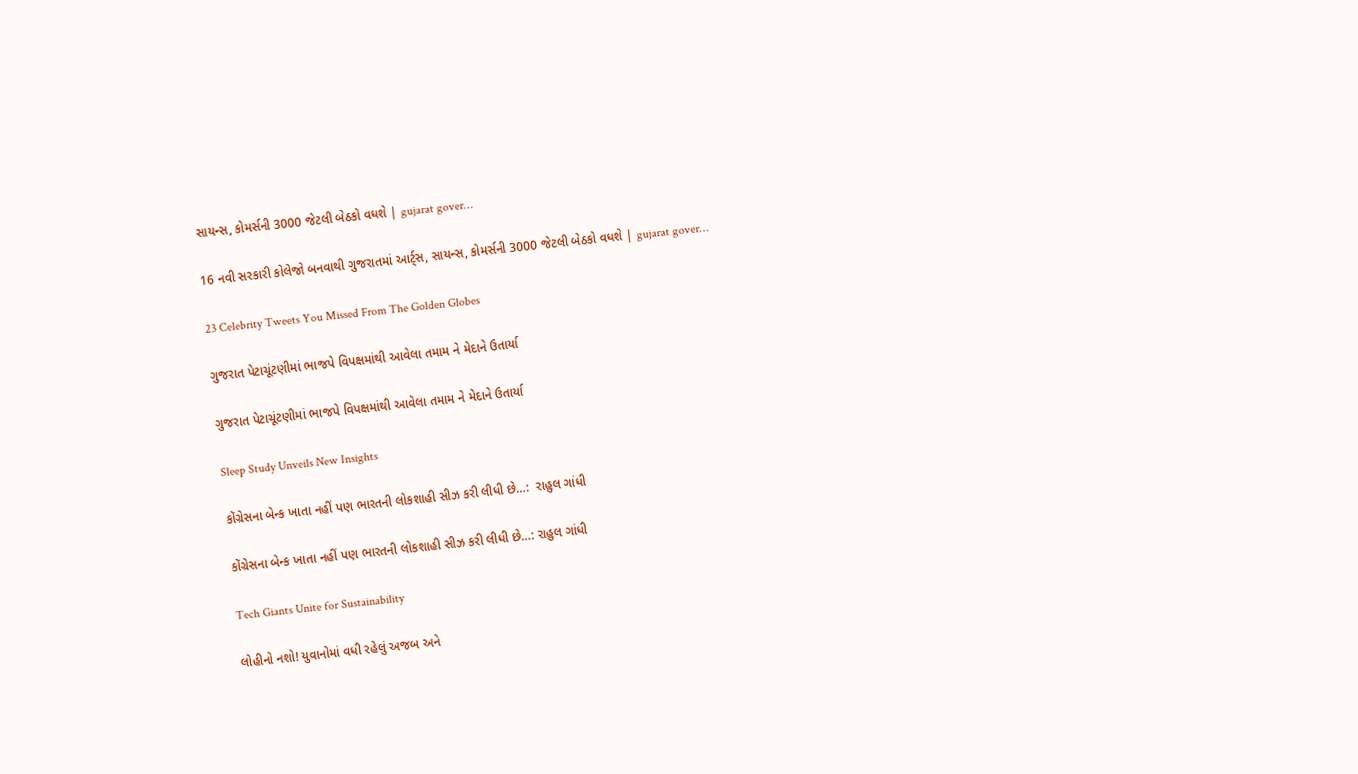સાયન્સ, કોમર્સની 3000 જેટલી બેઠકો વધશે | gujarat gover…

16 નવી સરકારી કોલેજો બનવાથી ગુજરાતમાં આર્ટ્સ, સાયન્સ, કોમર્સની 3000 જેટલી બેઠકો વધશે | gujarat gover…

23 Celebrity Tweets You Missed From The Golden Globes

ગુજરાત પેટાચૂંટણીમાં ભાજપે વિપક્ષમાંથી આવેલા તમામ ને મેદાને ઉતાર્યા

ગુજરાત પેટાચૂંટણીમાં ભાજપે વિપક્ષમાંથી આવેલા તમામ ને મેદાને ઉતાર્યા

Sleep Study Unveils New Insights

કોંગ્રેસના બેન્ક ખાતા નહીં પણ ભારતની લોકશાહી સીઝ કરી લીધી છે…:  રાહુલ ગાંધી

કોંગ્રેસના બેન્ક ખાતા નહીં પણ ભારતની લોકશાહી સીઝ કરી લીધી છે…: રાહુલ ગાંધી

Tech Giants Unite for Sustainability

લોહીનો નશો! યુવાનોમાં વધી રહેલું અજબ અને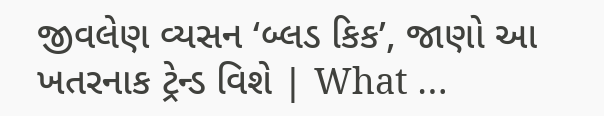જીવલેણ વ્યસન ‘બ્લડ કિક’, જાણો આ ખતરનાક ટ્રેન્ડ વિશે | What …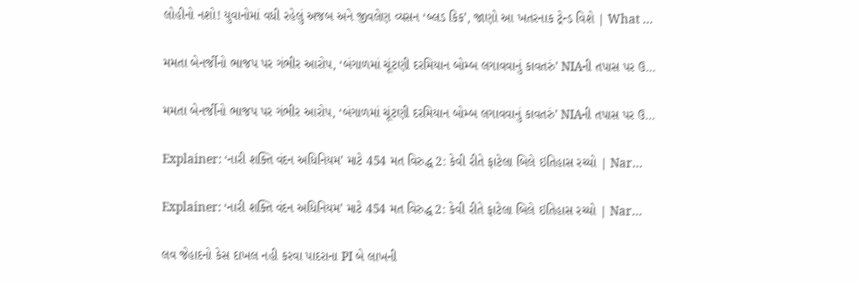લોહીનો નશો! યુવાનોમાં વધી રહેલું અજબ અને જીવલેણ વ્યસન ‘બ્લડ કિક’, જાણો આ ખતરનાક ટ્રેન્ડ વિશે | What …

મમતા બેનર્જીનો ભાજપ પર ગંભીર આરોપ, ‘બંગાળમાં ચૂંટણી દરમિયાન બોમ્બ લગાવવાનું કાવતરું’ NIAની તપાસ પર ઉ…

મમતા બેનર્જીનો ભાજપ પર ગંભીર આરોપ, ‘બંગાળમાં ચૂંટણી દરમિયાન બોમ્બ લગાવવાનું કાવતરું’ NIAની તપાસ પર ઉ…

Explainer: ‘નારી શક્તિ વંદન અધિનિયમ’ માટે 454 મત વિરુદ્ધ 2: કેવી રીતે ફાટેલા બિલે ઇતિહાસ રચ્યો | Nar…

Explainer: ‘નારી શક્તિ વંદન અધિનિયમ’ માટે 454 મત વિરુદ્ધ 2: કેવી રીતે ફાટેલા બિલે ઇતિહાસ રચ્યો | Nar…

લવ જેહાદનો કેસ દાખલ નહી કરવા પાદરાના PI બે લાખની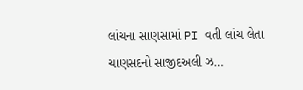લાંચના સાણસામાં PI વતી લાંચ લેતા ચાણસદનો સાજીદઅલી ઝ…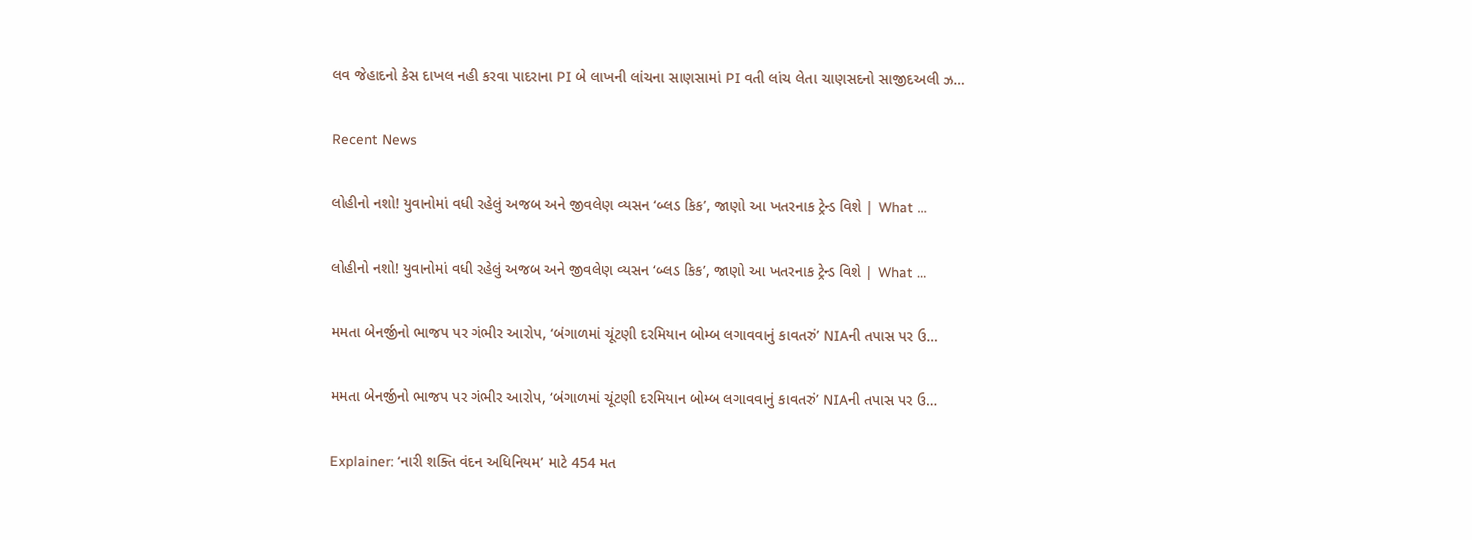લવ જેહાદનો કેસ દાખલ નહી કરવા પાદરાના PI બે લાખની લાંચના સાણસામાં PI વતી લાંચ લેતા ચાણસદનો સાજીદઅલી ઝ…

Recent News

લોહીનો નશો! યુવાનોમાં વધી રહેલું અજબ અને જીવલેણ વ્યસન ‘બ્લડ કિક’, જાણો આ ખતરનાક ટ્રેન્ડ વિશે | What …

લોહીનો નશો! યુવાનોમાં વધી રહેલું અજબ અને જીવલેણ વ્યસન ‘બ્લડ કિક’, જાણો આ ખતરનાક ટ્રેન્ડ વિશે | What …

મમતા બેનર્જીનો ભાજપ પર ગંભીર આરોપ, ‘બંગાળમાં ચૂંટણી દરમિયાન બોમ્બ લગાવવાનું કાવતરું’ NIAની તપાસ પર ઉ…

મમતા બેનર્જીનો ભાજપ પર ગંભીર આરોપ, ‘બંગાળમાં ચૂંટણી દરમિયાન બોમ્બ લગાવવાનું કાવતરું’ NIAની તપાસ પર ઉ…

Explainer: ‘નારી શક્તિ વંદન અધિનિયમ’ માટે 454 મત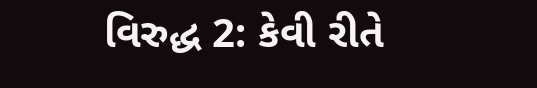વિરુદ્ધ 2: કેવી રીતે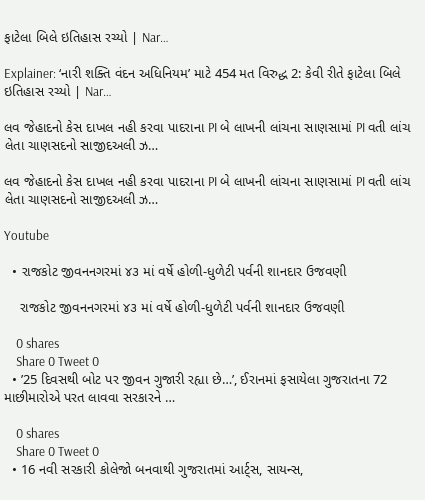ફાટેલા બિલે ઇતિહાસ રચ્યો | Nar…

Explainer: ‘નારી શક્તિ વંદન અધિનિયમ’ માટે 454 મત વિરુદ્ધ 2: કેવી રીતે ફાટેલા બિલે ઇતિહાસ રચ્યો | Nar…

લવ જેહાદનો કેસ દાખલ નહી કરવા પાદરાના PI બે લાખની લાંચના સાણસામાં PI વતી લાંચ લેતા ચાણસદનો સાજીદઅલી ઝ…

લવ જેહાદનો કેસ દાખલ નહી કરવા પાદરાના PI બે લાખની લાંચના સાણસામાં PI વતી લાંચ લેતા ચાણસદનો સાજીદઅલી ઝ…

Youtube

  • રાજકોટ જીવનનગરમાં ૪૩ માં વર્ષે હોળી-ધુળેટી પર્વની શાનદાર ઉજવણી

    રાજકોટ જીવનનગરમાં ૪૩ માં વર્ષે હોળી-ધુળેટી પર્વની શાનદાર ઉજવણી

    0 shares
    Share 0 Tweet 0
  • ’25 દિવસથી બોટ પર જીવન ગુજારી રહ્યા છે…’, ઈરાનમાં ફસાયેલા ગુજરાતના 72 માછીમારોએ પરત લાવવા સરકારને …

    0 shares
    Share 0 Tweet 0
  • 16 નવી સરકારી કોલેજો બનવાથી ગુજરાતમાં આર્ટ્સ, સાયન્સ,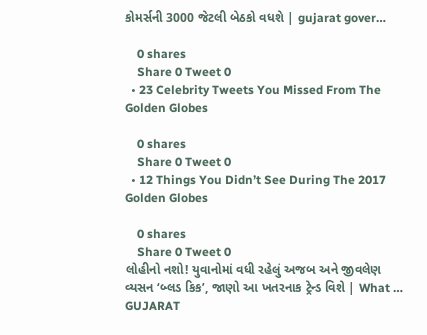કોમર્સની 3000 જેટલી બેઠકો વધશે | gujarat gover…

    0 shares
    Share 0 Tweet 0
  • 23 Celebrity Tweets You Missed From The Golden Globes

    0 shares
    Share 0 Tweet 0
  • 12 Things You Didn’t See During The 2017 Golden Globes

    0 shares
    Share 0 Tweet 0
લોહીનો નશો! યુવાનોમાં વધી રહેલું અજબ અને જીવલેણ વ્યસન ‘બ્લડ કિક’, જાણો આ ખતરનાક ટ્રેન્ડ વિશે | What …
GUJARAT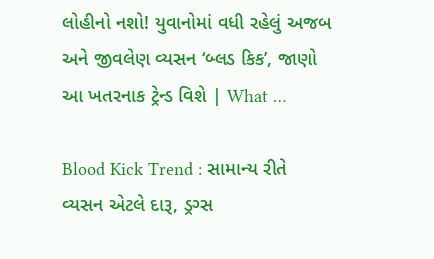લોહીનો નશો! યુવાનોમાં વધી રહેલું અજબ અને જીવલેણ વ્યસન ‘બ્લડ કિક’, જાણો આ ખતરનાક ટ્રેન્ડ વિશે | What …

Blood Kick Trend : સામાન્ય રીતે વ્યસન એટલે દારૂ, ડ્રગ્સ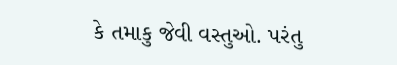કે તમાકુ જેવી વસ્તુઓ. પરંતુ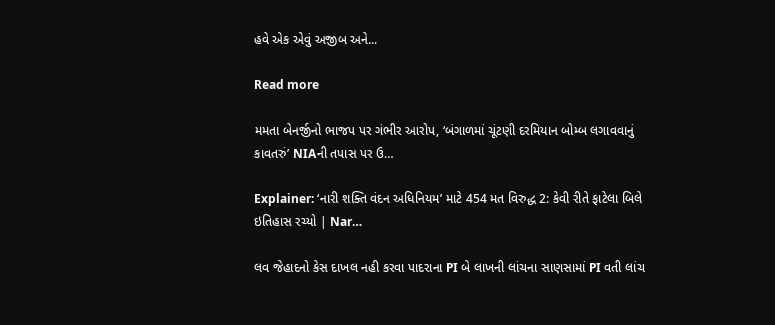હવે એક એવું અજીબ અને...

Read more

મમતા બેનર્જીનો ભાજપ પર ગંભીર આરોપ, ‘બંગાળમાં ચૂંટણી દરમિયાન બોમ્બ લગાવવાનું કાવતરું’ NIAની તપાસ પર ઉ…

Explainer: ‘નારી શક્તિ વંદન અધિનિયમ’ માટે 454 મત વિરુદ્ધ 2: કેવી રીતે ફાટેલા બિલે ઇતિહાસ રચ્યો | Nar…

લવ જેહાદનો કેસ દાખલ નહી કરવા પાદરાના PI બે લાખની લાંચના સાણસામાં PI વતી લાંચ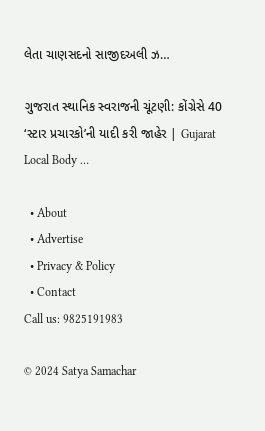લેતા ચાણસદનો સાજીદઅલી ઝ…

ગુજરાત સ્થાનિક સ્વરાજની ચૂંટણી: કોંગ્રેસે 40 ‘સ્ટાર પ્રચારકો’ની યાદી કરી જાહેર | Gujarat Local Body …

  • About
  • Advertise
  • Privacy & Policy
  • Contact
Call us: 9825191983

© 2024 Satya Samachar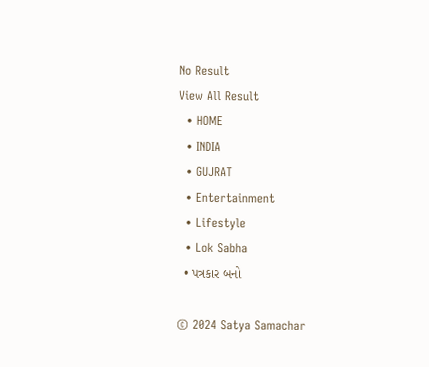No Result
View All Result
  • HOME
  • INDIA
  • GUJRAT
  • Entertainment
  • Lifestyle
  • Lok Sabha
  • પત્રકાર બનો

© 2024 Satya Samachar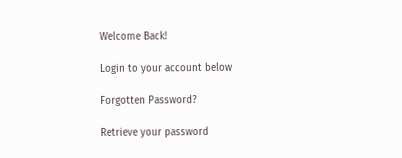Welcome Back!

Login to your account below

Forgotten Password?

Retrieve your password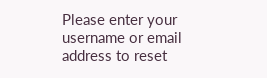Please enter your username or email address to reset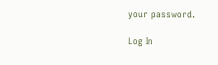your password.

Log In